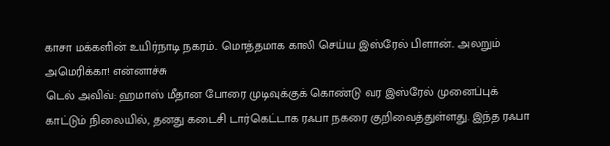காசா மக்களின் உயிர்நாடி நகரம்.. மொத்தமாக காலி செய்ய இஸ்ரேல் பிளான்.. அலறும் அமெரிக்கா! என்னாச்சு
டெல் அவிவ்: ஹமாஸ் மீதான போரை முடிவுக்குக் கொண்டு வர இஸ்ரேல் முனைப்புக் காட்டும் நிலையில், தனது கடைசி டார்கெட்டாக ரஃபா நகரை குறிவைத்துள்ளது. இந்த ரஃபா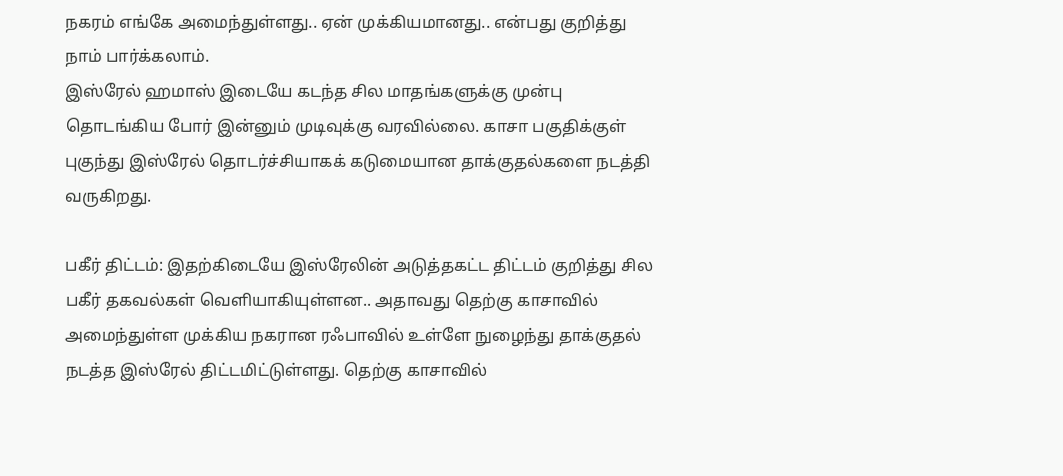நகரம் எங்கே அமைந்துள்ளது.. ஏன் முக்கியமானது.. என்பது குறித்து நாம் பார்க்கலாம்.
இஸ்ரேல் ஹமாஸ் இடையே கடந்த சில மாதங்களுக்கு முன்பு தொடங்கிய போர் இன்னும் முடிவுக்கு வரவில்லை. காசா பகுதிக்குள் புகுந்து இஸ்ரேல் தொடர்ச்சியாகக் கடுமையான தாக்குதல்களை நடத்தி வருகிறது.

பகீர் திட்டம்: இதற்கிடையே இஸ்ரேலின் அடுத்தகட்ட திட்டம் குறித்து சில பகீர் தகவல்கள் வெளியாகியுள்ளன.. அதாவது தெற்கு காசாவில் அமைந்துள்ள முக்கிய நகரான ரஃபாவில் உள்ளே நுழைந்து தாக்குதல் நடத்த இஸ்ரேல் திட்டமிட்டுள்ளது. தெற்கு காசாவில்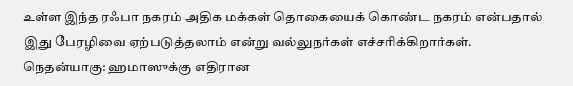உள்ள இந்த ரஃபா நகரம் அதிக மக்கள் தொகையைக் கொண்ட நகரம் என்பதால் இது பேரழிவை ஏற்படுத்தலாம் என்று வல்லுநர்கள் எச்சரிக்கிறார்கள்.
நெதன்யாகு: ஹமாஸுக்கு எதிரான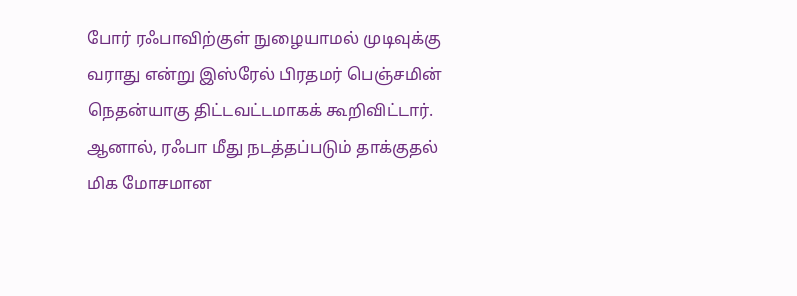போர் ரஃபாவிற்குள் நுழையாமல் முடிவுக்கு வராது என்று இஸ்ரேல் பிரதமர் பெஞ்சமின் நெதன்யாகு திட்டவட்டமாகக் கூறிவிட்டார். ஆனால், ரஃபா மீது நடத்தப்படும் தாக்குதல் மிக மோசமான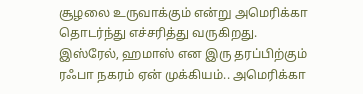சூழலை உருவாக்கும் என்று அமெரிக்கா தொடர்ந்து எச்சரித்து வருகிறது. இஸ்ரேல், ஹமாஸ் என இரு தரப்பிற்கும் ரஃபா நகரம் ஏன் முக்கியம்.. அமெரிக்கா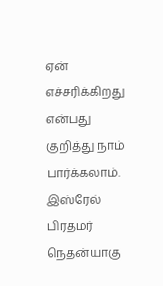ஏன் எச்சரிக்கிறது என்பது குறித்து நாம் பார்க்கலாம்.
இஸ்ரேல் பிரதமர் நெதன்யாகு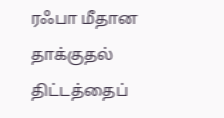ரஃபா மீதான தாக்குதல் திட்டத்தைப்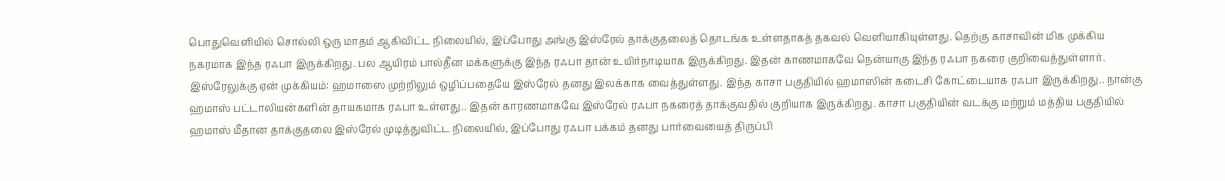பொதுவெளியில் சொல்லி ஒரு மாதம் ஆகிவிட்ட நிலையில், இப்போது அங்கு இஸ்ரேல் தாக்குதலைத் தொடங்க உள்ளதாகத் தகவல் வெளியாகியுள்ளது. தெற்கு காசாவின் மிக முக்கிய நகரமாக இந்த ரஃபா இருக்கிறது. பல ஆயிரம் பால்தீன மக்களுக்கு இந்த ரஃபா தான் உயிர்நாடியாக இருக்கிறது. இதன் காணமாகவே நென்யாகு இந்த ரஃபா நகரை குறிவைத்துள்ளார்.
இஸ்ரேலுக்கு ஏன் முக்கியம்: ஹமாஸை முற்றிலும் ஒழிப்பதையே இஸ்ரேல் தனது இலக்காக வைத்துள்ளது. இந்த காசா பகுதியில் ஹமாஸின் கடைசி கோட்டையாக ரஃபா இருக்கிறது.. நான்கு ஹமாஸ் பட்டாலியன்களின் தாயகமாக ரஃபா உள்ளது.. இதன் காரணமாகவே இஸ்ரேல் ரஃபா நகரைத் தாக்குவதில் குறியாக இருக்கிறது. காசா பகுதியின் வடக்கு மற்றும் மத்திய பகுதியில் ஹமாஸ் மீதான தாக்குதலை இஸ்ரேல் முடித்துவிட்ட நிலையில், இப்போது ரஃபா பக்கம் தனது பார்வையைத் திருப்பி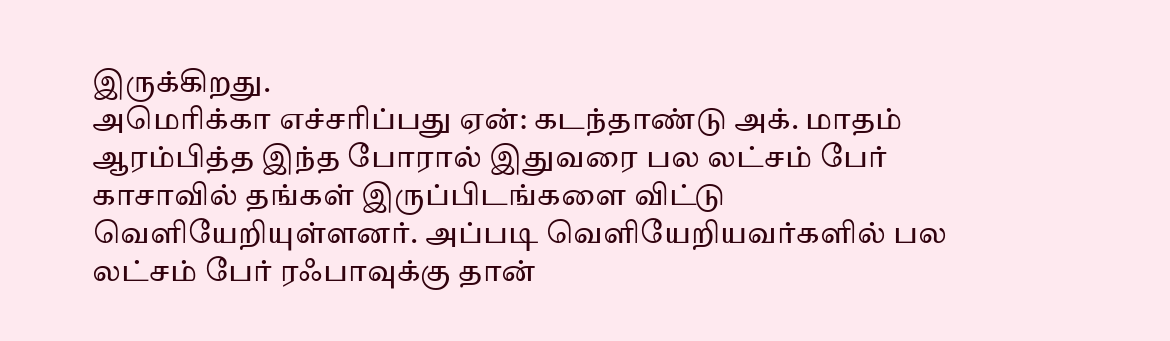இருக்கிறது.
அமெரிக்கா எச்சரிப்பது ஏன்: கடந்தாண்டு அக். மாதம் ஆரம்பித்த இந்த போரால் இதுவரை பல லட்சம் பேர் காசாவில் தங்கள் இருப்பிடங்களை விட்டு வெளியேறியுள்ளனர். அப்படி வெளியேறியவர்களில் பல லட்சம் பேர் ரஃபாவுக்கு தான்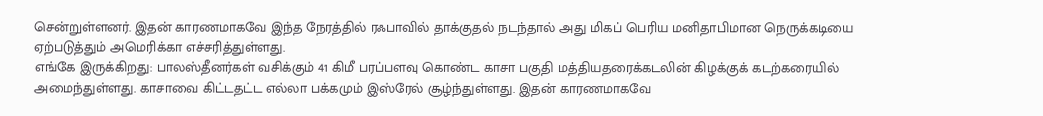சென்றுள்ளனர். இதன் காரணமாகவே இந்த நேரத்தில் ரஃபாவில் தாக்குதல் நடந்தால் அது மிகப் பெரிய மனிதாபிமான நெருக்கடியை ஏற்படுத்தும் அமெரிக்கா எச்சரித்துள்ளது.
எங்கே இருக்கிறது: பாலஸ்தீனர்கள் வசிக்கும் 41 கிமீ பரப்பளவு கொண்ட காசா பகுதி மத்தியதரைக்கடலின் கிழக்குக் கடற்கரையில் அமைந்துள்ளது. காசாவை கிட்டதட்ட எல்லா பக்கமும் இஸ்ரேல் சூழ்ந்துள்ளது. இதன் காரணமாகவே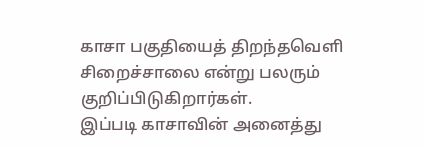காசா பகுதியைத் திறந்தவெளி சிறைச்சாலை என்று பலரும் குறிப்பிடுகிறார்கள்.
இப்படி காசாவின் அனைத்து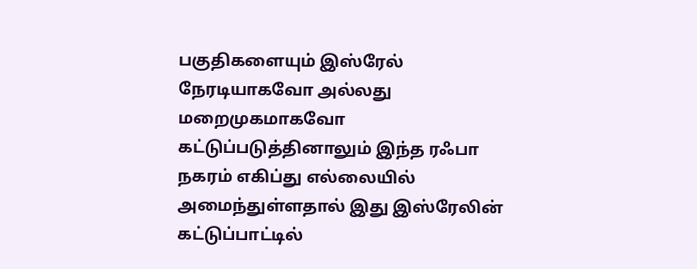பகுதிகளையும் இஸ்ரேல் நேரடியாகவோ அல்லது மறைமுகமாகவோ கட்டுப்படுத்தினாலும் இந்த ரஃபா நகரம் எகிப்து எல்லையில் அமைந்துள்ளதால் இது இஸ்ரேலின் கட்டுப்பாட்டில்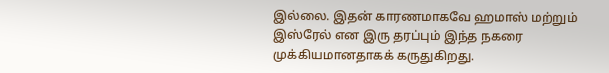இல்லை. இதன் காரணமாகவே ஹமாஸ் மற்றும் இஸ்ரேல் என இரு தரப்பும் இந்த நகரை முக்கியமானதாகக் கருதுகிறது.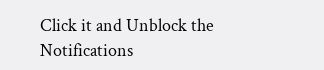Click it and Unblock the Notifications